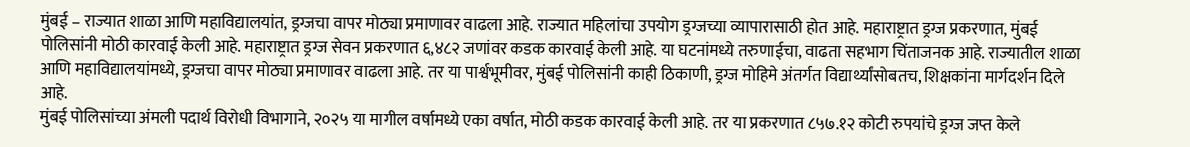मुंबई – राज्यात शाळा आणि महाविद्यालयांत, ड्रग्जचा वापर मोठ्या प्रमाणावर वाढला आहे. राज्यात महिलांचा उपयोग ड्रग्जच्या व्यापारासाठी होत आहे. महाराष्ट्रात ड्रग्ज प्रकरणात, मुंबई पोलिसांनी मोठी कारवाई केली आहे. महाराष्ट्रात ड्रग्ज सेवन प्रकरणात ६,४८२ जणांवर कडक कारवाई केली आहे. या घटनांमध्ये तरुणाईचा, वाढता सहभाग चिंताजनक आहे. राज्यातील शाळा आणि महाविद्यालयांमध्ये, ड्रग्जचा वापर मोठ्या प्रमाणावर वाढला आहे. तर या पार्श्वभूमीवर, मुंबई पोलिसांनी काही ठिकाणी, ड्रग्ज मोहिमे अंतर्गत विद्यार्थ्यांसोबतच, शिक्षकांना मार्गदर्शन दिले आहे.
मुंबई पोलिसांच्या अंमली पदार्थ विरोधी विभागाने, २०२५ या मागील वर्षामध्ये एका वर्षात, मोठी कडक कारवाई केली आहे. तर या प्रकरणात ८५७.१२ कोटी रुपयांचे ड्रग्ज जप्त केले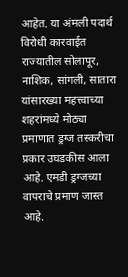आहेत. या अंमली पदार्थ विरोधी कारवाईत राज्यातील सोलापूर, नाशिक, सांगली, सातारा यांसारख्या महत्त्वाच्या शहरांमध्ये मोठ्या प्रमाणात ड्रग्ज तस्करीचा प्रकार उघडकीस आला आहे. एमडी ड्रग्जच्या वापराचे प्रमाण जास्त आहे.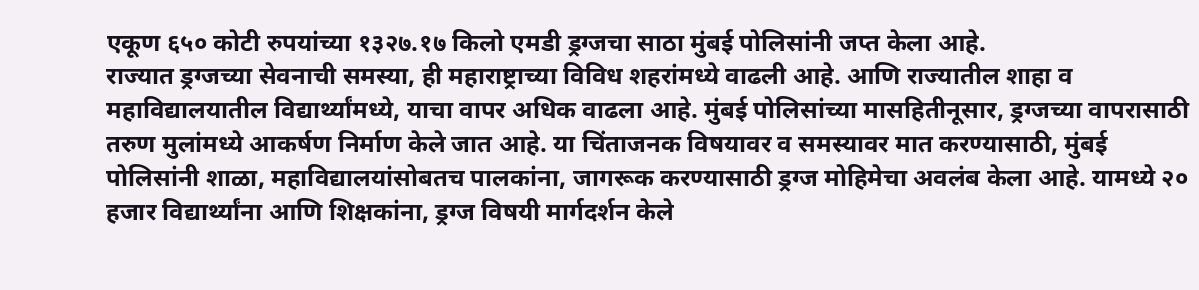एकूण ६५० कोटी रुपयांच्या १३२७.१७ किलो एमडी ड्रग्जचा साठा मुंबई पोलिसांनी जप्त केला आहे.
राज्यात ड्रग्जच्या सेवनाची समस्या, ही महाराष्ट्राच्या विविध शहरांमध्ये वाढली आहे. आणि राज्यातील शाहा व महाविद्यालयातील विद्यार्थ्यांमध्ये, याचा वापर अधिक वाढला आहे. मुंबई पोलिसांच्या मासहितीनूसार, ड्रग्जच्या वापरासाठी तरुण मुलांमध्ये आकर्षण निर्माण केले जात आहे. या चिंताजनक विषयावर व समस्यावर मात करण्यासाठी, मुंबई पोलिसांनी शाळा, महाविद्यालयांसोबतच पालकांना, जागरूक करण्यासाठी ड्रग्ज मोहिमेचा अवलंब केला आहे. यामध्ये २० हजार विद्यार्थ्यांना आणि शिक्षकांना, ड्रग्ज विषयी मार्गदर्शन केले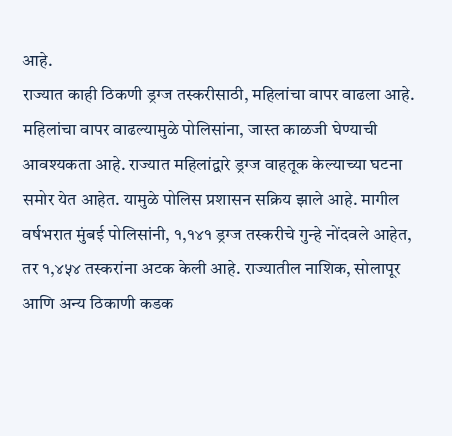आहे.
राज्यात काही ठिकणी ड्रग्ज तस्करीसाठी, महिलांचा वापर वाढला आहे. महिलांचा वापर वाढल्यामुळे पोलिसांना, जास्त काळजी घेण्याची आवश्यकता आहे. राज्यात महिलांद्वारे ड्रग्ज वाहतूक केल्याच्या घटना समोर येत आहेत. यामुळे पोलिस प्रशासन सक्रिय झाले आहे. मागील वर्षभरात मुंबई पोलिसांनी, १,१४१ ड्रग्ज तस्करीचे गुन्हे नोंदवले आहेत, तर १,४५४ तस्करांना अटक केली आहे. राज्यातील नाशिक, सोलापूर आणि अन्य ठिकाणी कडक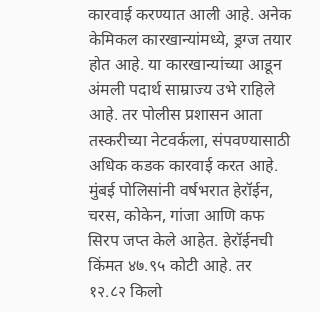कारवाई करण्यात आली आहे. अनेक केमिकल कारखान्यांमध्ये, ड्रग्ज तयार होत आहे. या कारखान्यांच्या आडून अंमली पदार्थ साम्राज्य उभे राहिले आहे. तर पोलीस प्रशासन आता तस्करीच्या नेटवर्कला, संपवण्यासाठी अधिक कडक कारवाई करत आहे.
मुंबई पोलिसांनी वर्षभरात हेरॉईन, चरस, कोकेन, गांजा आणि कफ सिरप जप्त केले आहेत. हेरॉईनची किंमत ४७.९५ कोटी आहे. तर १२.८२ किलो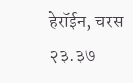हेरॉईन, चरस २३.३७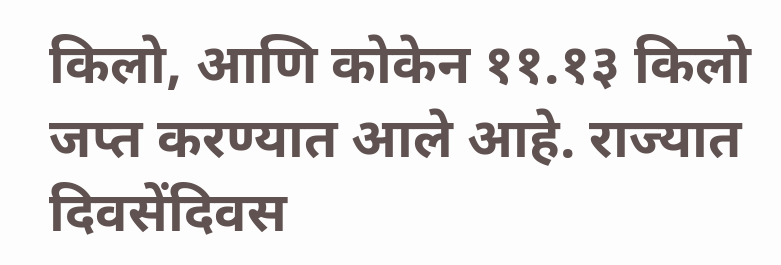किलो, आणि कोकेन ११.१३ किलो जप्त करण्यात आले आहे. राज्यात दिवसेंदिवस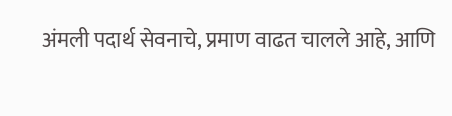अंमली पदार्थ सेवनाचे, प्रमाण वाढत चालले आहे, आणि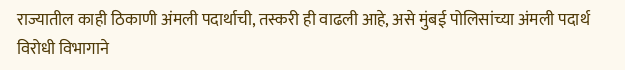राज्यातील काही ठिकाणी अंमली पदार्थाची, तस्करी ही वाढली आहे, असे मुंबई पोलिसांच्या अंमली पदार्थ विरोधी विभागाने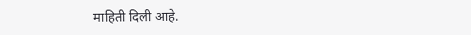माहिती दिली आहे.